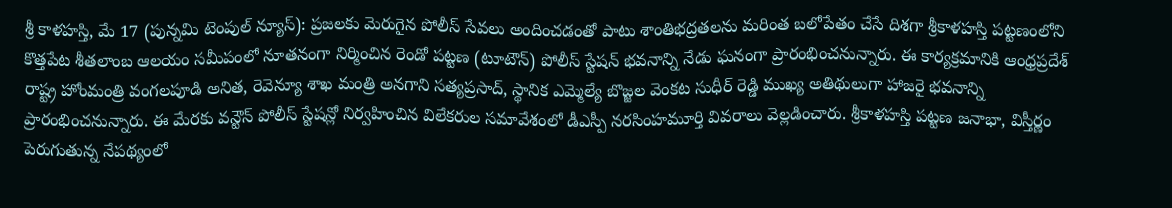శ్రీ కాళహస్తి, మే 17 (పున్నమి టెంపుల్ న్యూస్): ప్రజలకు మెరుగైన పోలీస్ సేవలు అందించడంతో పాటు శాంతిభద్రతలను మరింత బలోపేతం చేసే దిశగా శ్రీకాళహస్తి పట్టణంలోని కొత్తపేట శీతలాంబ ఆలయం సమీపంలో నూతనంగా నిర్మించిన రెండో పట్టణ (టూటౌన్) పోలీస్ స్టేషన్ భవనాన్ని నేడు ఘనంగా ప్రారంభించనున్నారు. ఈ కార్యక్రమానికి ఆంధ్రప్రదేశ్ రాష్ట్ర హోంమంత్రి వంగలపూడి అనిత, రెవెన్యూ శాఖ మంత్రి అనగాని సత్యప్రసాద్, స్థానిక ఎమ్మెల్యే బొజ్జల వెంకట సుధీర్ రెడ్డి ముఖ్య అతిథులుగా హాజరై భవనాన్ని ప్రారంభించనున్నారు. ఈ మేరకు వన్టౌన్ పోలీస్ స్టేషన్లో నిర్వహించిన విలేకరుల సమావేశంలో డీఎస్పీ నరసింహమూర్తి వివరాలు వెల్లడించారు. శ్రీకాళహస్తి పట్టణ జనాభా, విస్తీర్ణం పెరుగుతున్న నేపథ్యంలో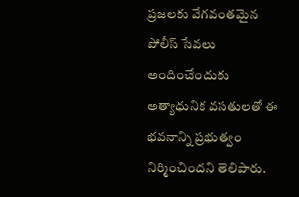ప్రజలకు వేగవంతమైన పోలీస్ సేవలు అందించేందుకు అత్యాధునిక వసతులతో ఈ భవనాన్ని ప్రభుత్వం నిర్మించిందని తెలిపారు.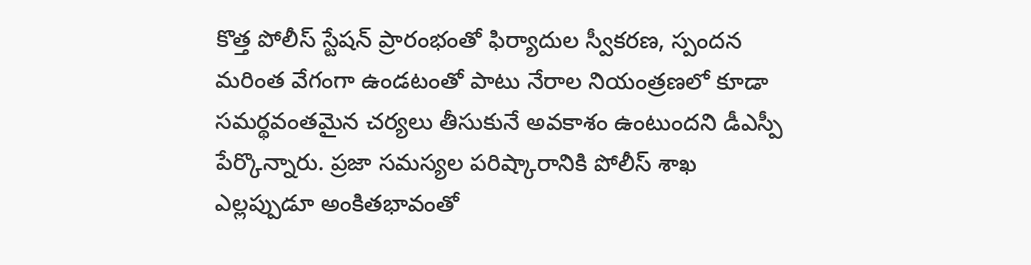కొత్త పోలీస్ స్టేషన్ ప్రారంభంతో ఫిర్యాదుల స్వీకరణ, స్పందన మరింత వేగంగా ఉండటంతో పాటు నేరాల నియంత్రణలో కూడా సమర్థవంతమైన చర్యలు తీసుకునే అవకాశం ఉంటుందని డీఎస్పీ పేర్కొన్నారు. ప్రజా సమస్యల పరిష్కారానికి పోలీస్ శాఖ ఎల్లప్పుడూ అంకితభావంతో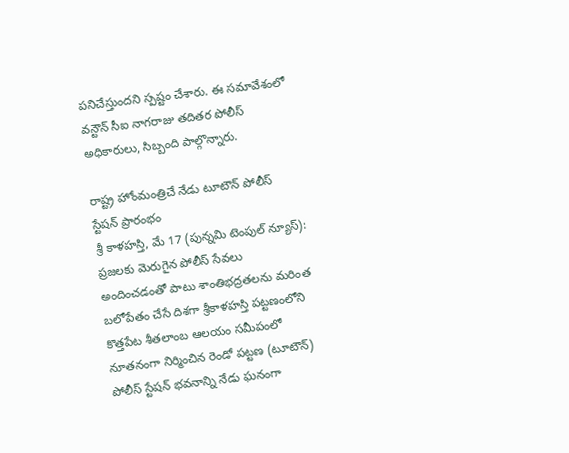పనిచేస్తుందని స్పష్టం చేశారు. ఈ సమావేశంలో వన్టౌన్ సీఐ నాగరాజు తదితర పోలీస్ అధికారులు, సిబ్బంది పాల్గొన్నారు.

రాష్ట్ర హోంమంత్రిచే నేడు టూటౌన్ పోలీస్ స్టేషన్ ప్రారంభం
శ్రీ కాళహస్తి, మే 17 (పున్నమి టెంపుల్ న్యూస్): ప్రజలకు మెరుగైన పోలీస్ సేవలు అందించడంతో పాటు శాంతిభద్రతలను మరింత బలోపేతం చేసే దిశగా శ్రీకాళహస్తి పట్టణంలోని కొత్తపేట శీతలాంబ ఆలయం సమీపంలో నూతనంగా నిర్మించిన రెండో పట్టణ (టూటౌన్) పోలీస్ స్టేషన్ భవనాన్ని నేడు ఘనంగా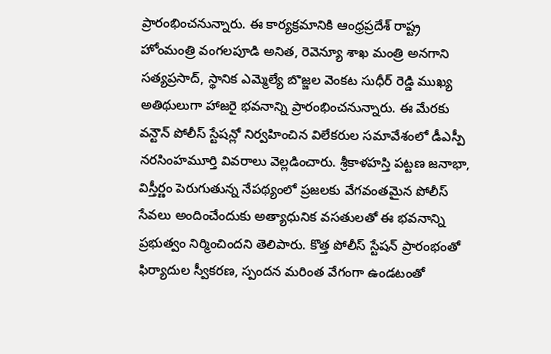ప్రారంభించనున్నారు. ఈ కార్యక్రమానికి ఆంధ్రప్రదేశ్ రాష్ట్ర హోంమంత్రి వంగలపూడి అనిత, రెవెన్యూ శాఖ మంత్రి అనగాని సత్యప్రసాద్, స్థానిక ఎమ్మెల్యే బొజ్జల వెంకట సుధీర్ రెడ్డి ముఖ్య అతిథులుగా హాజరై భవనాన్ని ప్రారంభించనున్నారు. ఈ మేరకు వన్టౌన్ పోలీస్ స్టేషన్లో నిర్వహించిన విలేకరుల సమావేశంలో డీఎస్పీ నరసింహమూర్తి వివరాలు వెల్లడించారు. శ్రీకాళహస్తి పట్టణ జనాభా, విస్తీర్ణం పెరుగుతున్న నేపథ్యంలో ప్రజలకు వేగవంతమైన పోలీస్ సేవలు అందించేందుకు అత్యాధునిక వసతులతో ఈ భవనాన్ని ప్రభుత్వం నిర్మించిందని తెలిపారు. కొత్త పోలీస్ స్టేషన్ ప్రారంభంతో ఫిర్యాదుల స్వీకరణ, స్పందన మరింత వేగంగా ఉండటంతో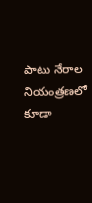పాటు నేరాల నియంత్రణలో కూడా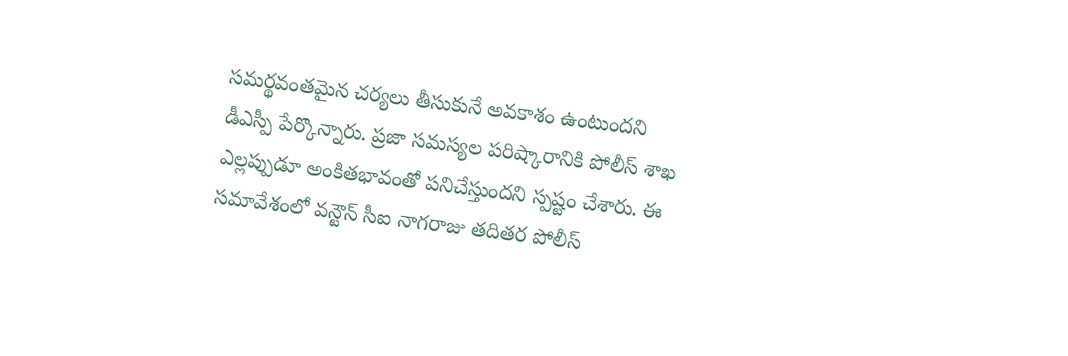సమర్థవంతమైన చర్యలు తీసుకునే అవకాశం ఉంటుందని డీఎస్పీ పేర్కొన్నారు. ప్రజా సమస్యల పరిష్కారానికి పోలీస్ శాఖ ఎల్లప్పుడూ అంకితభావంతో పనిచేస్తుందని స్పష్టం చేశారు. ఈ సమావేశంలో వన్టౌన్ సీఐ నాగరాజు తదితర పోలీస్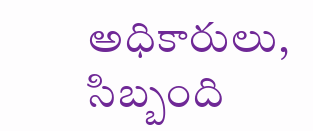అధికారులు, సిబ్బంది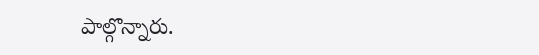పాల్గొన్నారు.